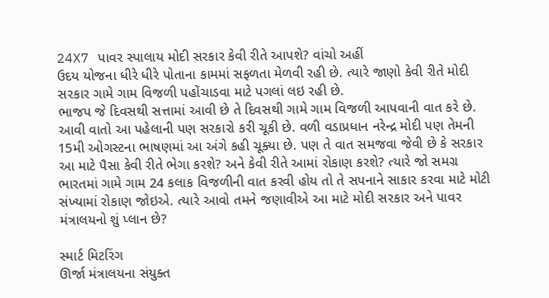24X7 પાવર સ્પાલાય મોદી સરકાર કેવી રીતે આપશે? વાંચો અહીં
ઉદય યોજના ધીરે ધીરે પોતાના કામમાં સફળતા મેળવી રહી છે. ત્યારે જાણો કેવી રીતે મોદી સરકાર ગામે ગામ વિજળી પહોંચાડવા માટે પગલાં લઇ રહી છે.
ભાજપ જે દિવસથી સત્તામાં આવી છે તે દિવસથી ગામે ગામ વિજળી આપવાની વાત કરે છે. આવી વાતો આ પહેલાની પણ સરકારો કરી ચૂકી છે. વળી વડાપ્રધાન નરેન્દ્ર મોદી પણ તેમની 15મી ઓગસ્ટના ભાષણમાં આ અંગે કહી ચૂક્યા છે. પણ તે વાત સમજવા જેવી છે કે સરકાર આ માટે પૈસા કેવી રીતે ભેગા કરશે? અને કેવી રીતે આમાં રોકાણ કરશે? ત્યારે જો સમગ્ર ભારતમાં ગામે ગામ 24 કલાક વિજળીની વાત કરવી હોય તો તે સપનાને સાકાર કરવા માટે મોટી સંખ્યામાં રોકાણ જોઇએ. ત્યારે આવો તમને જણાવીએ આ માટે મોદી સરકાર અને પાવર મંત્રાલયનો શું પ્લાન છે?

સ્માર્ટ મિટરિંગ
ઊર્જા મંત્રાલયના સંયુક્ત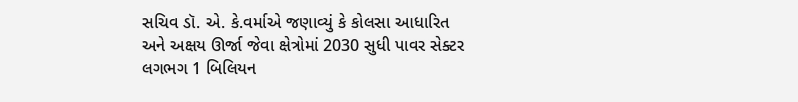સચિવ ડૉ. એ. કે.વર્માએ જણાવ્યું કે કોલસા આધારિત અને અક્ષય ઊર્જા જેવા ક્ષેત્રોમાં 2030 સુધી પાવર સેક્ટર લગભગ 1 બિલિયન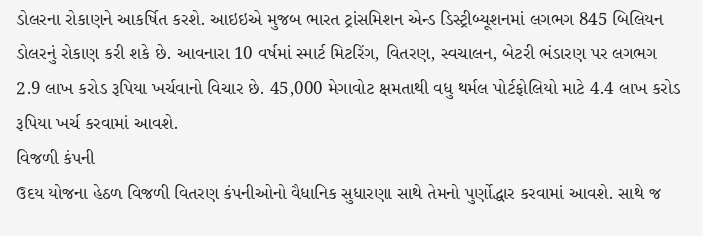ડોલરના રોકાણને આકર્ષિત કરશે. આઇઇએ મુજબ ભારત ટ્રાંસમિશન એન્ડ ડિસ્ટ્રીબ્યૂશનમાં લગભગ 845 બિલિયન ડોલરનું રોકાણ કરી શકે છે. આવનારા 10 વર્ષમાં સ્માર્ટ મિટરિંગ, વિતરણ, સ્વચાલન, બેટરી ભંડારણ પર લગભગ 2.9 લાખ કરોડ રૂપિયા ખર્ચવાનો વિચાર છે. 45,000 મેગાવોટ ક્ષમતાથી વધુ થર્મલ પોર્ટફોલિયો માટે 4.4 લાખ કરોડ રૂપિયા ખર્ચ કરવામાં આવશે.
વિજળી કંપની
ઉદય યોજના હેઠળ વિજળી વિતરણ કંપનીઓનો વૈધાનિક સુધારણા સાથે તેમનો પુર્ણોદ્ધાર કરવામાં આવશે. સાથે જ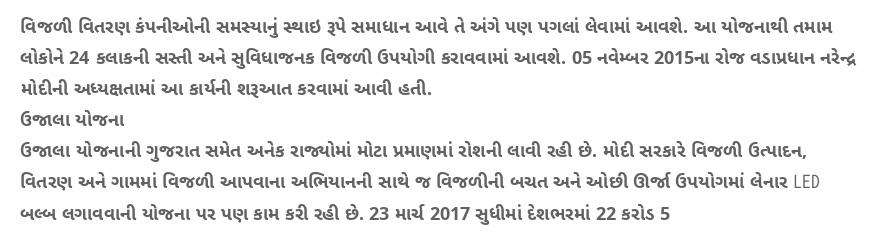વિજળી વિતરણ કંપનીઓની સમસ્યાનું સ્થાઇ રૂપે સમાધાન આવે તે અંગે પણ પગલાં લેવામાં આવશે. આ યોજનાથી તમામ લોકોને 24 કલાકની સસ્તી અને સુવિધાજનક વિજળી ઉપયોગી કરાવવામાં આવશે. 05 નવેમ્બર 2015ના રોજ વડાપ્રધાન નરેન્દ્ર મોદીની અધ્યક્ષતામાં આ કાર્યની શરૂઆત કરવામાં આવી હતી.
ઉજાલા યોજના
ઉજાલા યોજનાની ગુજરાત સમેત અનેક રાજ્યોમાં મોટા પ્રમાણમાં રોશની લાવી રહી છે. મોદી સરકારે વિજળી ઉત્પાદન, વિતરણ અને ગામમાં વિજળી આપવાના અભિયાનની સાથે જ વિજળીની બચત અને ઓછી ઊર્જા ઉપયોગમાં લેનાર LED બલ્બ લગાવવાની યોજના પર પણ કામ કરી રહી છે. 23 માર્ચ 2017 સુધીમાં દેશભરમાં 22 કરોડ 5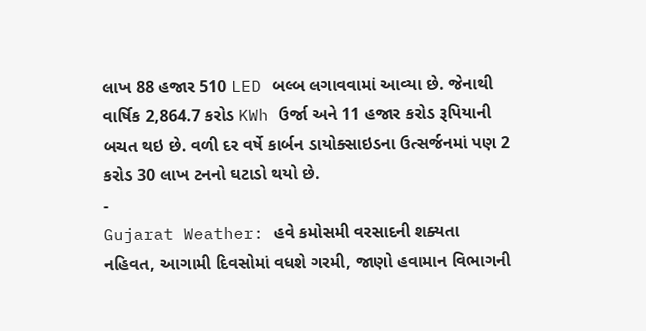લાખ 88 હજાર 510 LED બલ્બ લગાવવામાં આવ્યા છે. જેનાથી વાર્ષિક 2,864.7 કરોડ KWh ઉર્જા અને 11 હજાર કરોડ રૂપિયાની બચત થઇ છે. વળી દર વર્ષે કાર્બન ડાયોક્સાઇડના ઉત્સર્જનમાં પણ 2 કરોડ 30 લાખ ટનનો ઘટાડો થયો છે.
-
Gujarat Weather: હવે કમોસમી વરસાદની શક્યતા નહિવત, આગામી દિવસોમાં વધશે ગરમી, જાણો હવામાન વિભાગની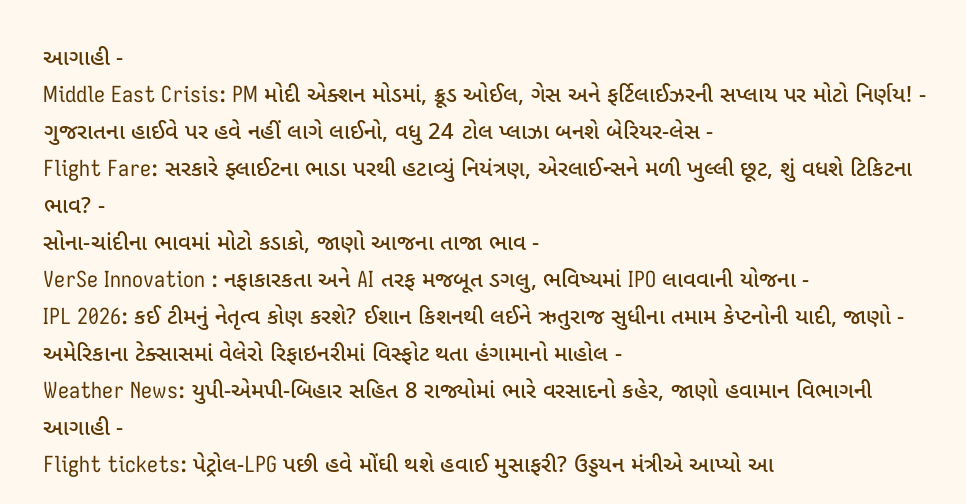આગાહી -
Middle East Crisis: PM મોદી એક્શન મોડમાં, ક્રૂડ ઓઈલ, ગેસ અને ફર્ટિલાઈઝરની સપ્લાય પર મોટો નિર્ણય! -
ગુજરાતના હાઈવે પર હવે નહીં લાગે લાઈનો, વધુ 24 ટોલ પ્લાઝા બનશે બેરિયર-લેસ -
Flight Fare: સરકારે ફ્લાઈટના ભાડા પરથી હટાવ્યું નિયંત્રણ, એરલાઈન્સને મળી ખુલ્લી છૂટ, શું વધશે ટિકિટના ભાવ? -
સોના-ચાંદીના ભાવમાં મોટો કડાકો, જાણો આજના તાજા ભાવ -
VerSe Innovation : નફાકારકતા અને AI તરફ મજબૂત ડગલુ, ભવિષ્યમાં IPO લાવવાની યોજના -
IPL 2026: કઈ ટીમનું નેતૃત્વ કોણ કરશે? ઈશાન કિશનથી લઈને ઋતુરાજ સુધીના તમામ કેપ્ટનોની યાદી, જાણો -
અમેરિકાના ટેક્સાસમાં વેલેરો રિફાઇનરીમાં વિસ્ફોટ થતા હંગામાનો માહોલ -
Weather News: યુપી-એમપી-બિહાર સહિત 8 રાજ્યોમાં ભારે વરસાદનો કહેર, જાણો હવામાન વિભાગની આગાહી -
Flight tickets: પેટ્રોલ-LPG પછી હવે મોંઘી થશે હવાઈ મુસાફરી? ઉડ્ડયન મંત્રીએ આપ્યો આ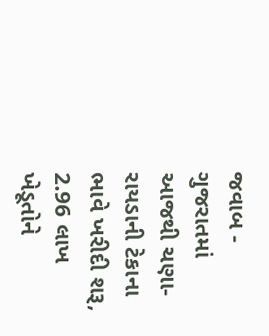જવાબ -
ગુજરાતમાં આજથી ચણા-રાયડાની ટેકાના ભાવે ખરીદી શરૂ, 2.96 લાખ ખેડૂતોને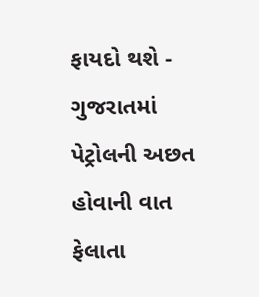ફાયદો થશે -
ગુજરાતમાં પેટ્રોલની અછત હોવાની વાત ફેલાતા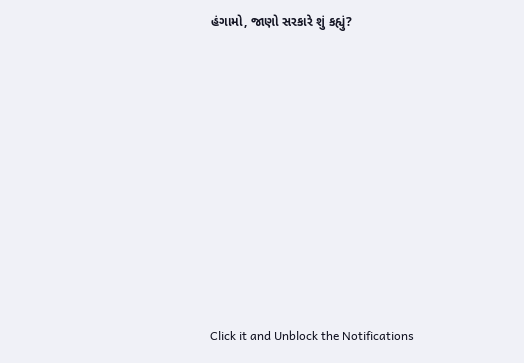હંગામો, જાણો સરકારે શું કહ્યું?










Click it and Unblock the Notifications